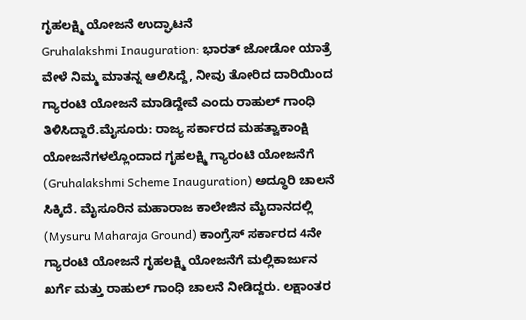ಗೃಹಲಕ್ಷ್ಮಿ ಯೋಜನೆ ಉದ್ಘಾಟನೆ
Gruhalakshmi Inauguration: ಭಾರತ್ ಜೋಡೋ ಯಾತ್ರೆ ವೇಳೆ ನಿಮ್ಮ ಮಾತನ್ನ ಆಲಿಸಿದ್ದೆ, ನೀವು ತೋರಿದ ದಾರಿಯಿಂದ ಗ್ಯಾರಂಟಿ ಯೋಜನೆ ಮಾಡಿದ್ದೇವೆ ಎಂದು ರಾಹುಲ್ ಗಾಂಧಿ ತಿಳಿಸಿದ್ದಾರೆ.ಮೈಸೂರು: ರಾಜ್ಯ ಸರ್ಕಾರದ ಮಹತ್ವಾಕಾಂಕ್ಷಿ ಯೋಜನೆಗಳಲ್ಲೊಂದಾದ ಗೃಹಲಕ್ಷ್ಮಿ ಗ್ಯಾರಂಟಿ ಯೋಜನೆಗೆ (Gruhalakshmi Scheme Inauguration) ಅದ್ಧೂರಿ ಚಾಲನೆ ಸಿಕ್ಕಿದೆ. ಮೈಸೂರಿನ ಮಹಾರಾಜ ಕಾಲೇಜಿನ ಮೈದಾನದಲ್ಲಿ (Mysuru Maharaja Ground) ಕಾಂಗ್ರೆಸ್ ಸರ್ಕಾರದ 4ನೇ ಗ್ಯಾರಂಟಿ ಯೋಜನೆ ಗೃಹಲಕ್ಷ್ಮಿ ಯೋಜನೆಗೆ ಮಲ್ಲಿಕಾರ್ಜುನ ಖರ್ಗೆ ಮತ್ತು ರಾಹುಲ್ ಗಾಂಧಿ ಚಾಲನೆ ನೀಡಿದ್ದರು. ಲಕ್ಷಾಂತರ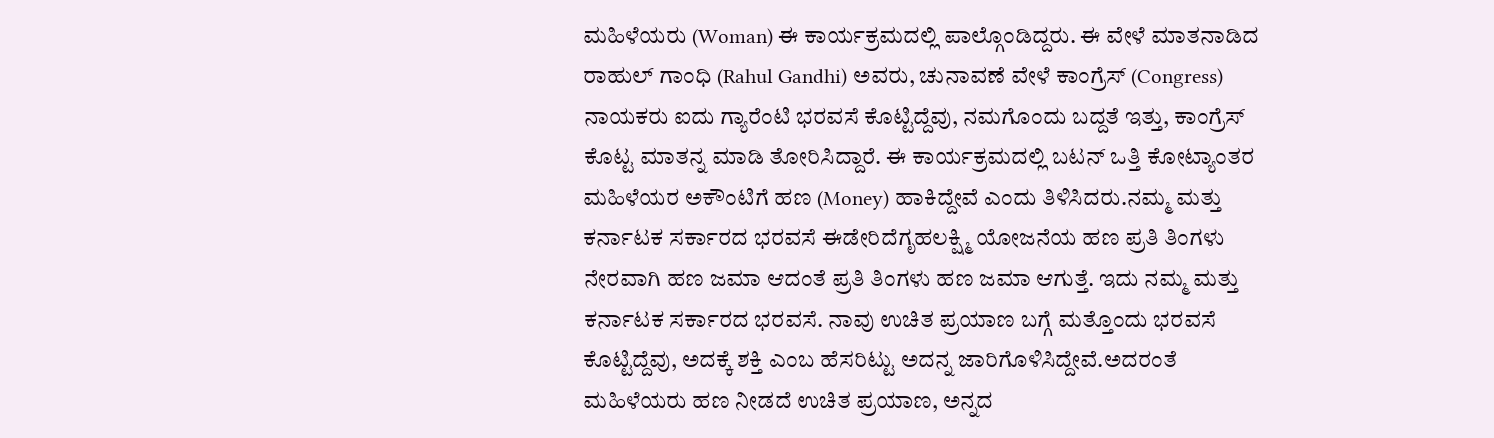ಮಹಿಳೆಯರು (Woman) ಈ ಕಾರ್ಯಕ್ರಮದಲ್ಲಿ ಪಾಲ್ಗೊಂಡಿದ್ದರು. ಈ ವೇಳೆ ಮಾತನಾಡಿದ ರಾಹುಲ್ ಗಾಂಧಿ (Rahul Gandhi) ಅವರು, ಚುನಾವಣೆ ವೇಳೆ ಕಾಂಗ್ರೆಸ್ (Congress) ನಾಯಕರು ಐದು ಗ್ಯಾರೆಂಟಿ ಭರವಸೆ ಕೊಟ್ಟಿದ್ದೆವು, ನಮಗೊಂದು ಬದ್ದತೆ ಇತ್ತು, ಕಾಂಗ್ರೆಸ್ ಕೊಟ್ಟ ಮಾತನ್ನ ಮಾಡಿ ತೋರಿಸಿದ್ದಾರೆ. ಈ ಕಾರ್ಯಕ್ರಮದಲ್ಲಿ ಬಟನ್ ಒತ್ತಿ ಕೋಟ್ಯಾಂತರ ಮಹಿಳೆಯರ ಅಕೌಂಟಿಗೆ ಹಣ (Money) ಹಾಕಿದ್ದೇವೆ ಎಂದು ತಿಳಿಸಿದರು.ನಮ್ಮ ಮತ್ತು ಕರ್ನಾಟಕ ಸರ್ಕಾರದ ಭರವಸೆ ಈಡೇರಿದೆಗೃಹಲಕ್ಷ್ಮಿ ಯೋಜನೆಯ ಹಣ ಪ್ರತಿ ತಿಂಗಳು ನೇರವಾಗಿ ಹಣ ಜಮಾ ಆದಂತೆ ಪ್ರತಿ ತಿಂಗಳು ಹಣ ಜಮಾ ಆಗುತ್ತೆ. ಇದು ನಮ್ಮ ಮತ್ತು ಕರ್ನಾಟಕ ಸರ್ಕಾರದ ಭರವಸೆ. ನಾವು ಉಚಿತ ಪ್ರಯಾಣ ಬಗ್ಗೆ ಮತ್ತೊಂದು ಭರವಸೆ ಕೊಟ್ಟಿದ್ದೆವು, ಅದಕ್ಕೆ ಶಕ್ತಿ ಎಂಬ ಹೆಸರಿಟ್ಟು ಅದನ್ನ ಜಾರಿಗೊಳಿಸಿದ್ದೇವೆ.ಅದರಂತೆ ಮಹಿಳೆಯರು ಹಣ ನೀಡದೆ ಉಚಿತ ಪ್ರಯಾಣ, ಅನ್ನದ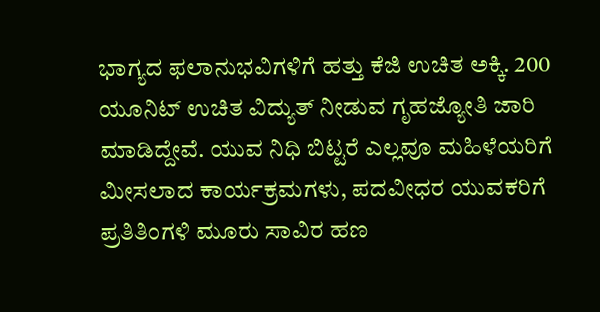ಭಾಗ್ಯದ ಫಲಾನುಭವಿಗಳಿಗೆ ಹತ್ತು ಕೆಜಿ ಉಚಿತ ಅಕ್ಕಿ. 200 ಯೂನಿಟ್ ಉಚಿತ ವಿದ್ಯುತ್ ನೀಡುವ ಗೃಹಜ್ಯೋತಿ ಜಾರಿ ಮಾಡಿದ್ದೇವೆ. ಯುವ ನಿಧಿ ಬಿಟ್ಟರೆ ಎಲ್ಲವೂ ಮಹಿಳೆಯರಿಗೆ ಮೀಸಲಾದ ಕಾರ್ಯಕ್ರಮಗಳು, ಪದವೀಧರ ಯುವಕರಿಗೆ ಪ್ರತಿತಿಂಗಳಿ ಮೂರು ಸಾವಿರ ಹಣ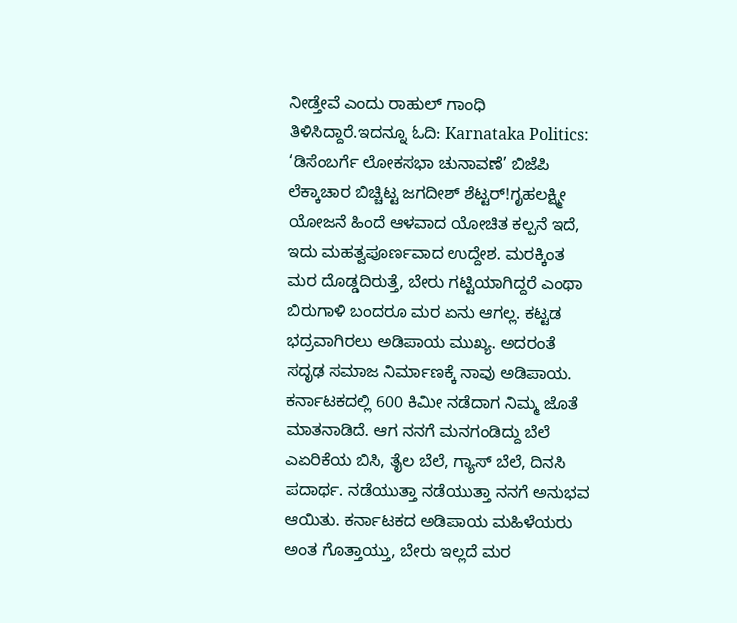ನೀಡ್ತೇವೆ ಎಂದು ರಾಹುಲ್ ಗಾಂಧಿ ತಿಳಿಸಿದ್ದಾರೆ.ಇದನ್ನೂ ಓದಿ: Karnataka Politics: ‘ಡಿಸೆಂಬರ್ಗೆ ಲೋಕಸಭಾ ಚುನಾವಣೆ’ ಬಿಜೆಪಿ ಲೆಕ್ಕಾಚಾರ ಬಿಚ್ಚಿಟ್ಟ ಜಗದೀಶ್ ಶೆಟ್ಟರ್!ಗೃಹಲಕ್ಷ್ಮೀ ಯೋಜನೆ ಹಿಂದೆ ಆಳವಾದ ಯೋಚಿತ ಕಲ್ಪನೆ ಇದೆ, ಇದು ಮಹತ್ವಪೂರ್ಣವಾದ ಉದ್ದೇಶ. ಮರಕ್ಕಿಂತ ಮರ ದೊಡ್ಡದಿರುತ್ತೆ, ಬೇರು ಗಟ್ಟಿಯಾಗಿದ್ದರೆ ಎಂಥಾ ಬಿರುಗಾಳಿ ಬಂದರೂ ಮರ ಏನು ಆಗಲ್ಲ. ಕಟ್ಟಡ ಭದ್ರವಾಗಿರಲು ಅಡಿಪಾಯ ಮುಖ್ಯ. ಅದರಂತೆ ಸದೃಢ ಸಮಾಜ ನಿರ್ಮಾಣಕ್ಕೆ ನಾವು ಅಡಿಪಾಯ. ಕರ್ನಾಟಕದಲ್ಲಿ 600 ಕಿಮೀ ನಡೆದಾಗ ನಿಮ್ಮ ಜೊತೆ ಮಾತನಾಡಿದೆ. ಆಗ ನನಗೆ ಮನಗಂಡಿದ್ದು ಬೆಲೆ ಎಏರಿಕೆಯ ಬಿಸಿ, ತೈಲ ಬೆಲೆ, ಗ್ಯಾಸ್ ಬೆಲೆ, ದಿನಸಿ ಪದಾರ್ಥ. ನಡೆಯುತ್ತಾ ನಡೆಯುತ್ತಾ ನನಗೆ ಅನುಭವ ಆಯಿತು. ಕರ್ನಾಟಕದ ಅಡಿಪಾಯ ಮಹಿಳೆಯರು ಅಂತ ಗೊತ್ತಾಯ್ತು, ಬೇರು ಇಲ್ಲದೆ ಮರ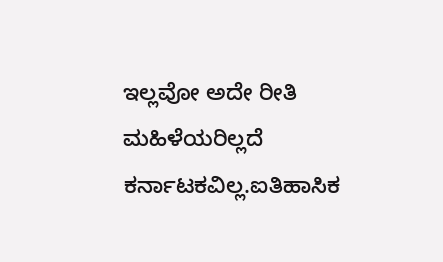ಇಲ್ಲವೋ ಅದೇ ರೀತಿ ಮಹಿಳೆಯರಿಲ್ಲದೆ ಕರ್ನಾಟಕವಿಲ್ಲ.ಐತಿಹಾಸಿಕ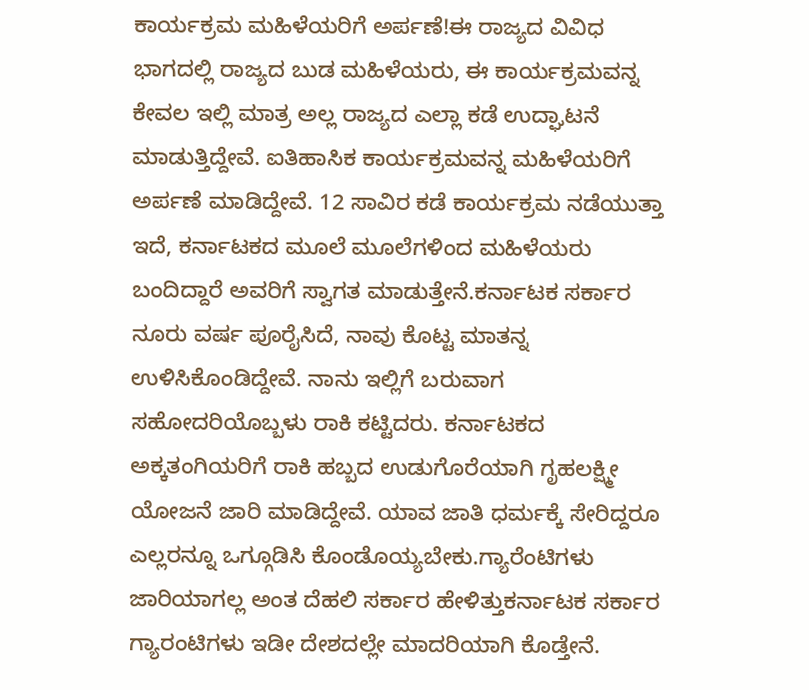ಕಾರ್ಯಕ್ರಮ ಮಹಿಳೆಯರಿಗೆ ಅರ್ಪಣೆ!ಈ ರಾಜ್ಯದ ವಿವಿಧ ಭಾಗದಲ್ಲಿ ರಾಜ್ಯದ ಬುಡ ಮಹಿಳೆಯರು, ಈ ಕಾರ್ಯಕ್ರಮವನ್ನ ಕೇವಲ ಇಲ್ಲಿ ಮಾತ್ರ ಅಲ್ಲ ರಾಜ್ಯದ ಎಲ್ಲಾ ಕಡೆ ಉದ್ಘಾಟನೆ ಮಾಡುತ್ತಿದ್ದೇವೆ. ಐತಿಹಾಸಿಕ ಕಾರ್ಯಕ್ರಮವನ್ನ ಮಹಿಳೆಯರಿಗೆ ಅರ್ಪಣೆ ಮಾಡಿದ್ದೇವೆ. 12 ಸಾವಿರ ಕಡೆ ಕಾರ್ಯಕ್ರಮ ನಡೆಯುತ್ತಾ ಇದೆ, ಕರ್ನಾಟಕದ ಮೂಲೆ ಮೂಲೆಗಳಿಂದ ಮಹಿಳೆಯರು ಬಂದಿದ್ದಾರೆ ಅವರಿಗೆ ಸ್ವಾಗತ ಮಾಡುತ್ತೇನೆ.ಕರ್ನಾಟಕ ಸರ್ಕಾರ ನೂರು ವರ್ಷ ಪೂರೈಸಿದೆ, ನಾವು ಕೊಟ್ಟ ಮಾತನ್ನ ಉಳಿಸಿಕೊಂಡಿದ್ದೇವೆ. ನಾನು ಇಲ್ಲಿಗೆ ಬರುವಾಗ ಸಹೋದರಿಯೊಬ್ಬಳು ರಾಕಿ ಕಟ್ಟಿದರು. ಕರ್ನಾಟಕದ ಅಕ್ಕತಂಗಿಯರಿಗೆ ರಾಕಿ ಹಬ್ಬದ ಉಡುಗೊರೆಯಾಗಿ ಗೃಹಲಕ್ಷ್ಮೀ ಯೋಜನೆ ಜಾರಿ ಮಾಡಿದ್ದೇವೆ. ಯಾವ ಜಾತಿ ಧರ್ಮಕ್ಕೆ ಸೇರಿದ್ದರೂ ಎಲ್ಲರನ್ನೂ ಒಗ್ಗೂಡಿಸಿ ಕೊಂಡೊಯ್ಯಬೇಕು.ಗ್ಯಾರೆಂಟಿಗಳು ಜಾರಿಯಾಗಲ್ಲ ಅಂತ ದೆಹಲಿ ಸರ್ಕಾರ ಹೇಳಿತ್ತುಕರ್ನಾಟಕ ಸರ್ಕಾರ ಗ್ಯಾರಂಟಿಗಳು ಇಡೀ ದೇಶದಲ್ಲೇ ಮಾದರಿಯಾಗಿ ಕೊಡ್ತೇನೆ.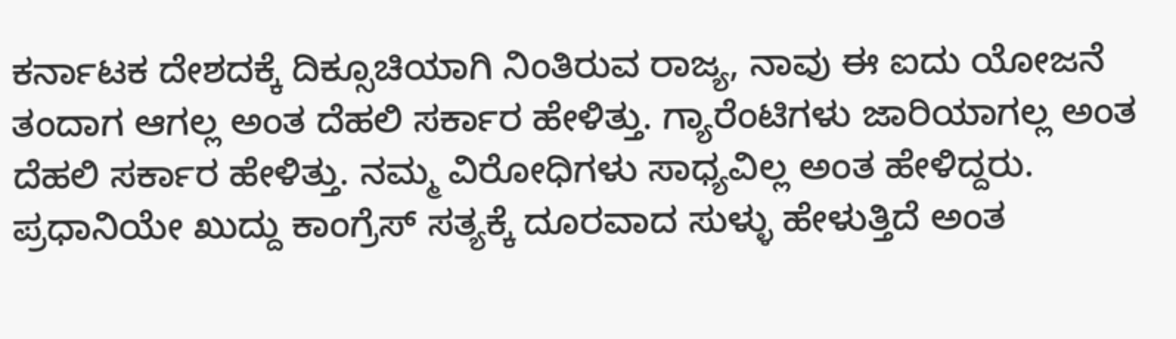ಕರ್ನಾಟಕ ದೇಶದಕ್ಕೆ ದಿಕ್ಸೂಚಿಯಾಗಿ ನಿಂತಿರುವ ರಾಜ್ಯ, ನಾವು ಈ ಐದು ಯೋಜನೆ ತಂದಾಗ ಆಗಲ್ಲ ಅಂತ ದೆಹಲಿ ಸರ್ಕಾರ ಹೇಳಿತ್ತು. ಗ್ಯಾರೆಂಟಿಗಳು ಜಾರಿಯಾಗಲ್ಲ ಅಂತ ದೆಹಲಿ ಸರ್ಕಾರ ಹೇಳಿತ್ತು. ನಮ್ಮ ವಿರೋಧಿಗಳು ಸಾಧ್ಯವಿಲ್ಲ ಅಂತ ಹೇಳಿದ್ದರು. ಪ್ರಧಾನಿಯೇ ಖುದ್ದು ಕಾಂಗ್ರೆಸ್ ಸತ್ಯಕ್ಕೆ ದೂರವಾದ ಸುಳ್ಳು ಹೇಳುತ್ತಿದೆ ಅಂತ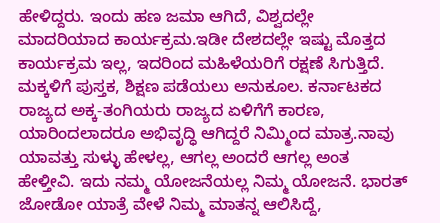ಹೇಳಿದ್ದರು. ಇಂದು ಹಣ ಜಮಾ ಆಗಿದೆ, ವಿಶ್ವದಲ್ಲೇ ಮಾದರಿಯಾದ ಕಾರ್ಯಕ್ರಮ.ಇಡೀ ದೇಶದಲ್ಲೇ ಇಷ್ಟು ಮೊತ್ತದ ಕಾರ್ಯಕ್ರಮ ಇಲ್ಲ, ಇದರಿಂದ ಮಹಿಳೆಯರಿಗೆ ರಕ್ಷಣೆ ಸಿಗುತ್ತಿದೆ. ಮಕ್ಕಳಿಗೆ ಪುಸ್ತಕ, ಶಿಕ್ಷಣ ಪಡೆಯಲು ಅನುಕೂಲ. ಕರ್ನಾಟಕದ ರಾಜ್ಯದ ಅಕ್ಕ-ತಂಗಿಯರು ರಾಜ್ಯದ ಏಳಿಗೆಗೆ ಕಾರಣ, ಯಾರಿಂದಲಾದರೂ ಅಭಿವೃದ್ಧಿ ಆಗಿದ್ದರೆ ನಿಮ್ಮಿಂದ ಮಾತ್ರ.ನಾವು ಯಾವತ್ತು ಸುಳ್ಳು ಹೇಳಲ್ಲ, ಆಗಲ್ಲ ಅಂದರೆ ಆಗಲ್ಲ ಅಂತ ಹೇಳ್ತೀವಿ. ಇದು ನಮ್ಮ ಯೋಜನೆಯಲ್ಲ ನಿಮ್ಮ ಯೋಜನೆ. ಭಾರತ್ ಜೋಡೋ ಯಾತ್ರೆ ವೇಳೆ ನಿಮ್ಮ ಮಾತನ್ನ ಆಲಿಸಿದ್ದೆ,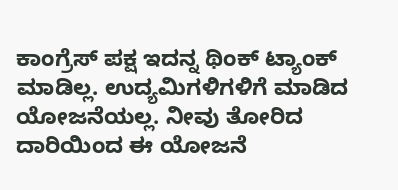ಕಾಂಗ್ರೆಸ್ ಪಕ್ಷ ಇದನ್ನ ಥಿಂಕ್ ಟ್ಯಾಂಕ್ ಮಾಡಿಲ್ಲ. ಉದ್ಯಮಿಗಳಿಗಳಿಗೆ ಮಾಡಿದ ಯೋಜನೆಯಲ್ಲ. ನೀವು ತೋರಿದ ದಾರಿಯಿಂದ ಈ ಯೋಜನೆ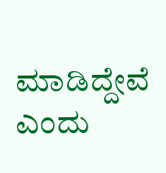ಮಾಡಿದ್ದೇವೆ ಎಂದು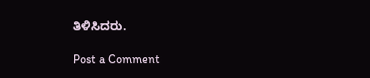ತಿಳಿಸಿದರು.

Post a Comment